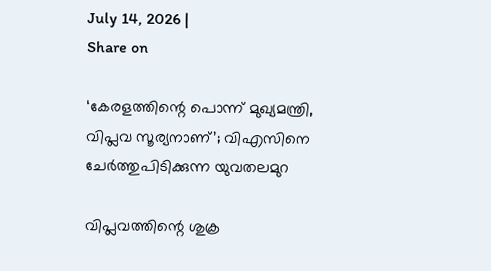July 14, 2026 |
Share on

‘കേരളത്തിന്റെ പൊന്ന് മുഖ്യമന്ത്രി, വിപ്ലവ സൂര്യനാണ്’; വിഎസിനെ ചേർത്തുപിടിക്കുന്ന യുവതലമുറ

വിപ്ലവത്തിന്റെ ശുക്ര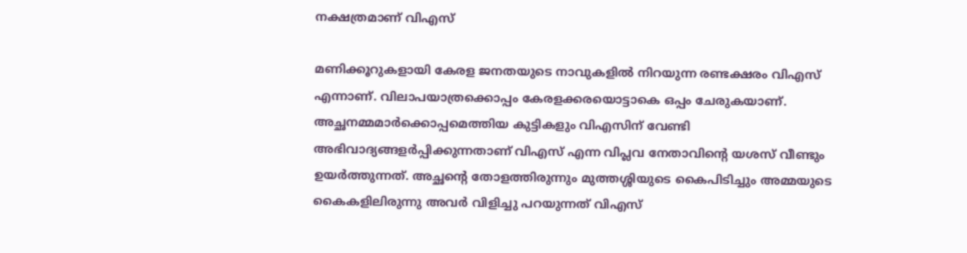നക്ഷത്രമാണ് വിഎസ്

മണിക്കൂറുകളായി കേരള ജനതയുടെ നാവുകളിൽ നിറയുന്ന രണ്ടക്ഷരം വിഎസ് എന്നാണ്. വിലാപയാത്രക്കൊപ്പം കേരളക്കരയൊട്ടാകെ ഒപ്പം ചേരുകയാണ്. അച്ഛനമ്മമാർക്കൊപ്പമെത്തിയ കുട്ടികളും വിഎസിന് വേണ്ടി അഭിവാദ്യങ്ങളർപ്പിക്കുന്നതാണ് വിഎസ് എന്ന വിപ്ലവ നേതാവിന്റെ യശസ് വീണ്ടും ഉയർത്തുന്നത്. അച്ഛന്റെ തോളത്തിരുന്നും മുത്തശ്ശിയുടെ കൈപിടിച്ചും അമ്മയുടെ കൈകളിലിരുന്നു അവർ വിളിച്ചു പറയുന്നത് വിഎസ്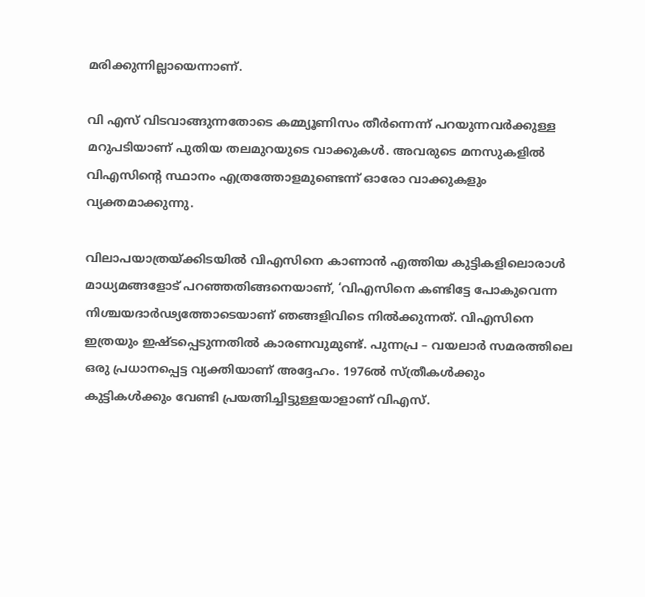മരിക്കുന്നില്ലായെന്നാണ്.

വി എസ്‌ വിടവാങ്ങുന്നതോടെ കമ്മ്യൂണിസം തീർന്നെന്ന് പറയുന്നവർക്കുള്ള മറുപടിയാണ് പുതിയ തലമുറയുടെ വാക്കുകൾ. അവരുടെ മനസുകളിൽ വിഎസിന്റെ സ്ഥാനം എത്രത്തോളമുണ്ടെന്ന് ഓരോ വാക്കുകളും വ്യക്തമാക്കുന്നു.

വിലാപയാത്രയ്ക്കിടയിൽ വിഎസിനെ കാണാൻ എത്തിയ കുട്ടികളിലൊരാൾ മാധ്യമങ്ങളോട് പറഞ്ഞതിങ്ങനെയാണ്, ‘വിഎസിനെ കണ്ടിട്ടേ പോകുവെന്ന നിശ്ചയദാർഢ്യത്തോടെയാണ് ഞങ്ങളിവിടെ നിൽക്കുന്നത്. വിഎസിനെ ഇത്രയും ഇഷ്ടപ്പെടുന്നതിൽ കാരണവുമുണ്ട്. പുന്നപ്ര – വയലാർ സമരത്തിലെ ഒരു പ്രധാനപ്പെട്ട വ്യക്തിയാണ് അദ്ദേഹം. 1976ൽ സ്ത്രീകൾക്കും കുട്ടികൾക്കും വേണ്ടി പ്രയത്നിച്ചിട്ടുള്ളയാളാണ് വിഎസ്.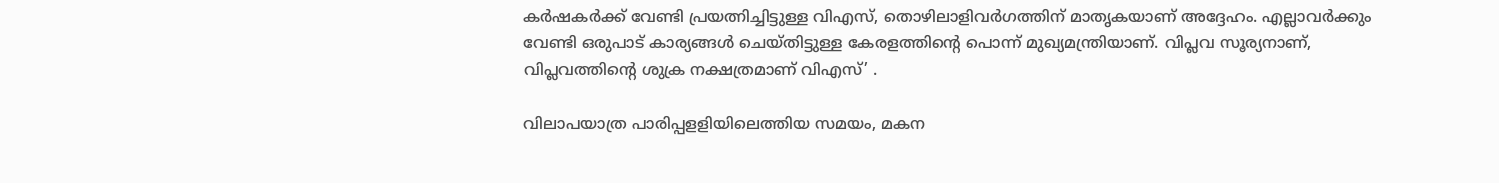കർഷകർക്ക് വേണ്ടി പ്രയത്നിച്ചിട്ടുള്ള വിഎസ്, തൊഴിലാളിവർഗത്തിന് മാതൃകയാണ് അദ്ദേഹം. എല്ലാവർക്കും വേണ്ടി ഒരുപാട് കാര്യങ്ങൾ ചെയ്തിട്ടുള്ള കേരളത്തിന്റെ പൊന്ന് മുഖ്യമന്ത്രിയാണ്. വിപ്ലവ സൂര്യനാണ്, വിപ്ലവത്തിന്റെ ശുക്ര നക്ഷത്രമാണ് വിഎസ്’ .

വിലാപയാത്ര പാരിപ്പളളിയിലെത്തിയ സമയം, മകന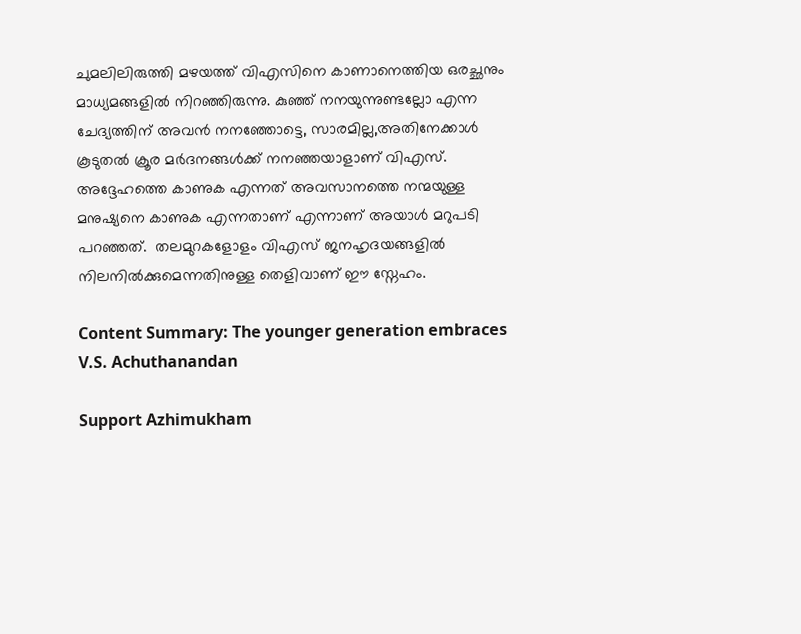ചുമലിലിരുത്തി മഴയത്ത് വിഎസിനെ കാണാനെത്തിയ ഒരച്ഛനും മാധ്യമങ്ങളിൽ നിറഞ്ഞിരുന്നു. കുഞ്ഞ് നനയുന്നുണ്ടല്ലോ എന്ന ചേദ്യത്തിന് അവൻ നനഞ്ഞോട്ടെ, സാരമില്ല,അതിനേക്കാൾ കൂടുതൽ ക്രൂര മർദനങ്ങൾക്ക് നനഞ്ഞയാളാണ് വിഎസ്. അദ്ദേഹത്തെ കാണുക എന്നത് അവസാനത്തെ നന്മയുള്ള മനുഷ്യനെ കാണുക എന്നതാണ് എന്നാണ് അയാൾ മറുപടി പറഞ്ഞത്.  തലമുറകളോളം വിഎസ് ജനഹൃദയങ്ങളിൽ നിലനിൽക്കുമെന്നതിനുള്ള തെളിവാണ് ഈ സ്നേഹം.

Content Summary: The younger generation embraces V.S. Achuthanandan

Support Azhimukham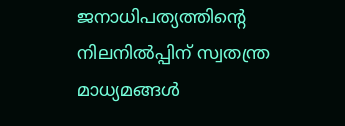ജനാധിപത്യത്തിന്റെ നിലനിൽപ്പിന് സ്വതന്ത്ര മാധ്യമങ്ങൾ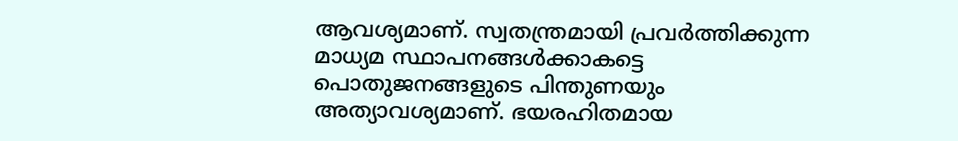ആവശ്യമാണ്. സ്വതന്ത്രമായി പ്രവർത്തിക്കുന്ന മാധ്യമ സ്ഥാപനങ്ങൾക്കാകട്ടെ പൊതുജനങ്ങളുടെ പിന്തുണയും അത്യാവശ്യമാണ്. ഭയരഹിതമായ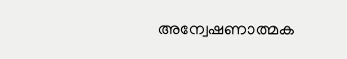അന്വേഷണാത്മക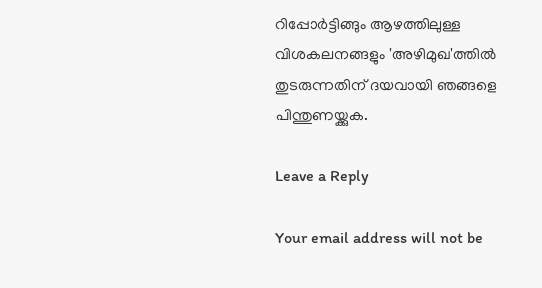റിപ്പോർട്ടിങ്ങും ആഴത്തിലുള്ള വിശകലനങ്ങളും 'അഴിമുഖ'ത്തിൽ തുടരുന്നതിന് ദയവായി ഞങ്ങളെ പിന്തുണയ്ക്കുക.

Leave a Reply

Your email address will not be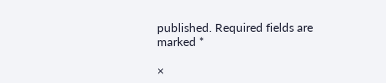published. Required fields are marked *

×